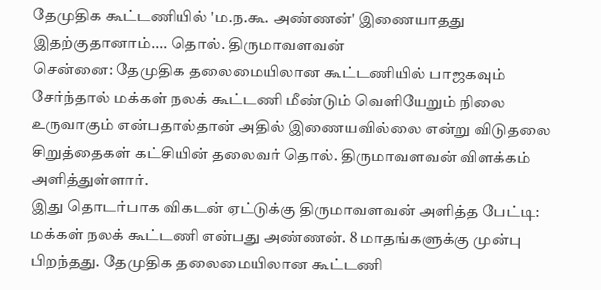தேமுதிக கூட்டணியில் 'ம.ந.கூ. அண்ணன்' இணையாதது இதற்குதானாம்.... தொல். திருமாவளவன்
சென்னை: தேமுதிக தலைமையிலான கூட்டணியில் பாஜகவும் சேர்ந்தால் மக்கள் நலக் கூட்டணி மீண்டும் வெளியேறும் நிலை உருவாகும் என்பதால்தான் அதில் இணையவில்லை என்று விடுதலை சிறுத்தைகள் கட்சியின் தலைவர் தொல். திருமாவளவன் விளக்கம் அளித்துள்ளார்.
இது தொடர்பாக விகடன் ஏட்டுக்கு திருமாவளவன் அளித்த பேட்டி:
மக்கள் நலக் கூட்டணி என்பது அண்ணன். 8 மாதங்களுக்கு முன்பு பிறந்தது. தேமுதிக தலைமையிலான கூட்டணி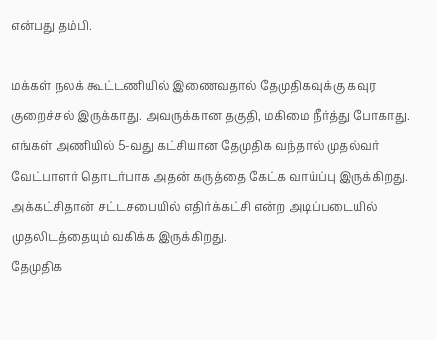என்பது தம்பி.

மக்கள் நலக் கூட்டணியில் இணைவதால் தேமுதிகவுக்கு கவுர குறைச்சல் இருக்காது. அவருக்கான தகுதி, மகிமை நீர்த்து போகாது.
எங்கள் அணியில் 5-வது கட்சியான தேமுதிக வந்தால் முதல்வர் வேட்பாளர் தொடர்பாக அதன் கருத்தை கேட்க வாய்ப்பு இருக்கிறது. அக்கட்சிதான் சட்டசபையில் எதிர்க்கட்சி என்ற அடிப்படையில் முதலிடத்தையும் வகிக்க இருக்கிறது.
தேமுதிக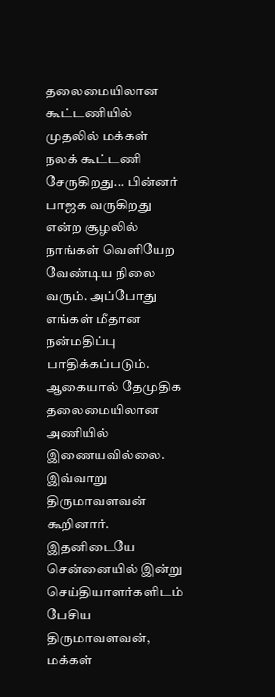தலைமையிலான கூட்டணியில் முதலில் மக்கள் நலக் கூட்டணி சேருகிறது... பின்னர் பாஜக வருகிறது என்ற சூழலில் நாங்கள் வெளியேற வேண்டிய நிலை வரும். அப்போது எங்கள் மீதான நன்மதிப்பு பாதிக்கப்படும். ஆகையால் தேமுதிக தலைமையிலான அணியில் இணையவில்லை.
இவ்வாறு திருமாவளவன் கூறினார்.
இதனிடையே சென்னையில் இன்று செய்தியாளர்களிடம் பேசிய திருமாவளவன், மக்கள்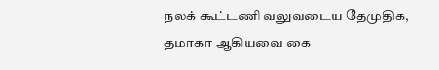நலக் கூட்டணி வலுவடைய தேமுதிக, தமாகா ஆகியவை கை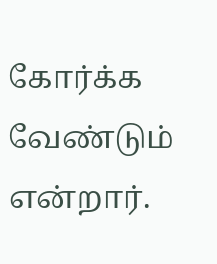கோர்க்க வேண்டும் என்றார்.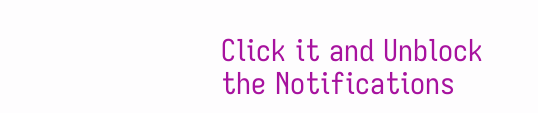Click it and Unblock the Notifications